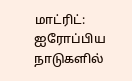மாட்ரிட்: ஐரோப்பிய நாடுகளில்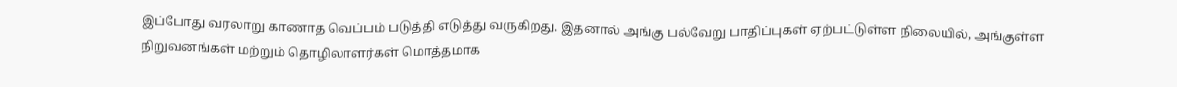இப்போது வரலாறு காணாத வெப்பம் படுத்தி எடுத்து வருகிறது. இதனால் அங்கு பல்வேறு பாதிப்புகள் ஏற்பட்டுள்ள நிலையில், அங்குள்ள நிறுவனங்கள் மற்றும் தொழிலாளர்கள் மொத்தமாக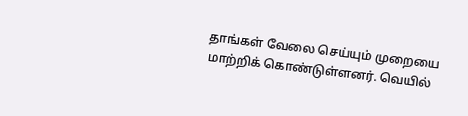தாங்கள் வேலை செய்யும் முறையை மாற்றிக் கொண்டுள்ளனர். வெயில்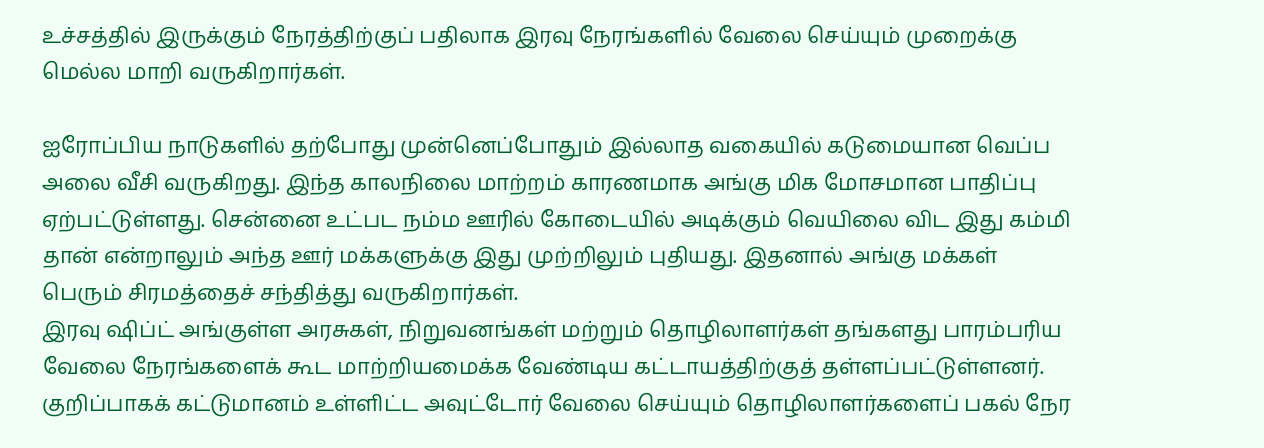உச்சத்தில் இருக்கும் நேரத்திற்குப் பதிலாக இரவு நேரங்களில் வேலை செய்யும் முறைக்கு மெல்ல மாறி வருகிறார்கள்.

ஐரோப்பிய நாடுகளில் தற்போது முன்னெப்போதும் இல்லாத வகையில் கடுமையான வெப்ப அலை வீசி வருகிறது. இந்த காலநிலை மாற்றம் காரணமாக அங்கு மிக மோசமான பாதிப்பு ஏற்பட்டுள்ளது. சென்னை உட்பட நம்ம ஊரில் கோடையில் அடிக்கும் வெயிலை விட இது கம்மி தான் என்றாலும் அந்த ஊர் மக்களுக்கு இது முற்றிலும் புதியது. இதனால் அங்கு மக்கள் பெரும் சிரமத்தைச் சந்தித்து வருகிறார்கள்.
இரவு ஷிப்ட் அங்குள்ள அரசுகள், நிறுவனங்கள் மற்றும் தொழிலாளர்கள் தங்களது பாரம்பரிய வேலை நேரங்களைக் கூட மாற்றியமைக்க வேண்டிய கட்டாயத்திற்குத் தள்ளப்பட்டுள்ளனர். குறிப்பாகக் கட்டுமானம் உள்ளிட்ட அவுட்டோர் வேலை செய்யும் தொழிலாளர்களைப் பகல் நேர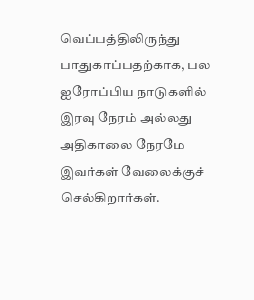வெப்பத்திலிருந்து பாதுகாப்பதற்காக, பல ஐரோப்பிய நாடுகளில் இரவு நேரம் அல்லது அதிகாலை நேரமே இவர்கள் வேலைக்குச் செல்கிறார்கள்.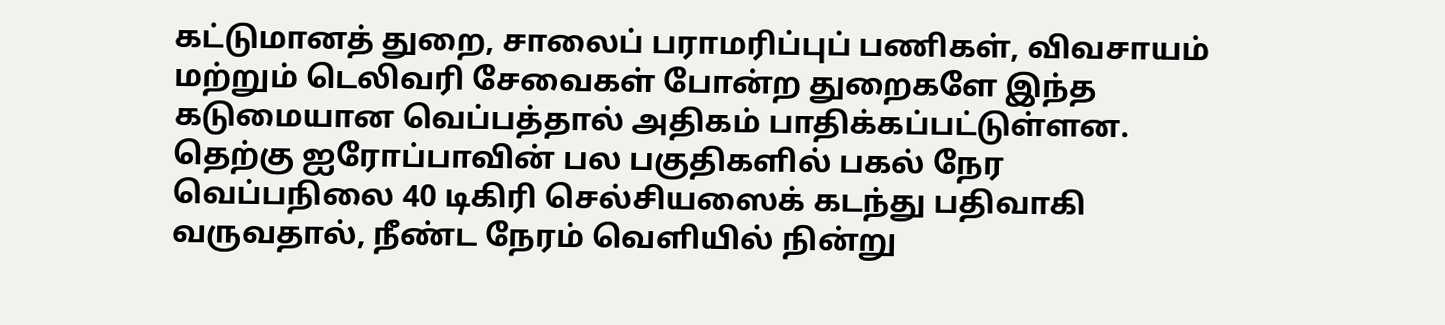கட்டுமானத் துறை, சாலைப் பராமரிப்புப் பணிகள், விவசாயம் மற்றும் டெலிவரி சேவைகள் போன்ற துறைகளே இந்த கடுமையான வெப்பத்தால் அதிகம் பாதிக்கப்பட்டுள்ளன. தெற்கு ஐரோப்பாவின் பல பகுதிகளில் பகல் நேர வெப்பநிலை 40 டிகிரி செல்சியஸைக் கடந்து பதிவாகி வருவதால், நீண்ட நேரம் வெளியில் நின்று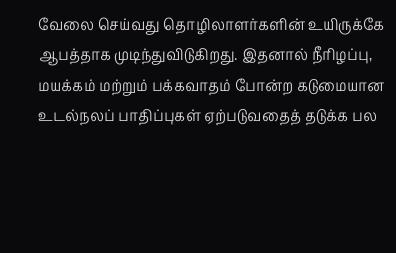வேலை செய்வது தொழிலாளர்களின் உயிருக்கே ஆபத்தாக முடிந்துவிடுகிறது. இதனால் நீரிழப்பு, மயக்கம் மற்றும் பக்கவாதம் போன்ற கடுமையான உடல்நலப் பாதிப்புகள் ஏற்படுவதைத் தடுக்க பல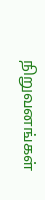நிறுவனங்கள்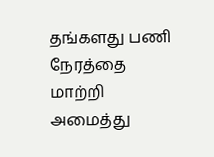தங்களது பணி நேரத்தை மாற்றி அமைத்து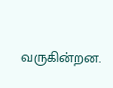வருகின்றன.